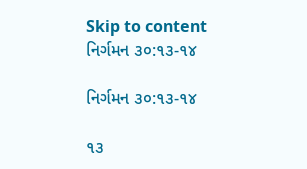Skip to content
નિર્ગમન ૩૦:૧૩-૧૪

નિર્ગમન ૩૦:૧૩-૧૪

૧૩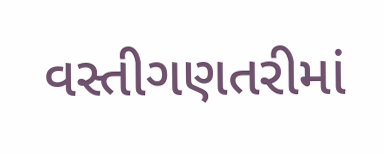વસ્તીગણતરીમાં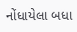નોંધાયેલા બધા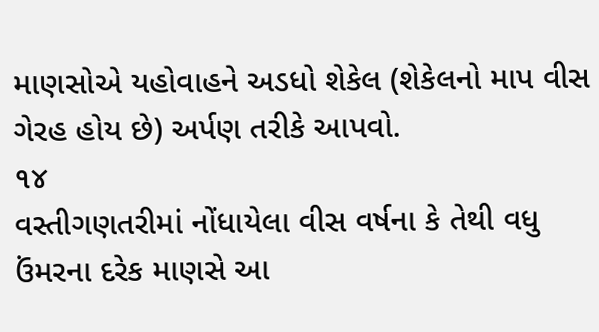માણસોએ યહોવાહને અડધો શેકેલ (શેકેલનો માપ વીસ ગેરહ હોય છે) અર્પણ તરીકે આપવો.
૧૪
વસ્તીગણતરીમાં નોંધાયેલા વીસ વર્ષના કે તેથી વધુ ઉંમરના દરેક માણસે આ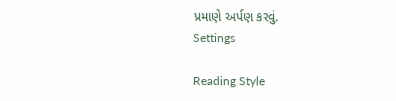પ્રમાણે અર્પણ કરવું.
Settings

Reading Style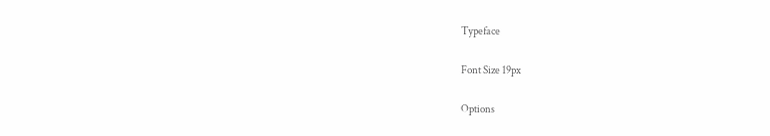Typeface

Font Size 19px

Options